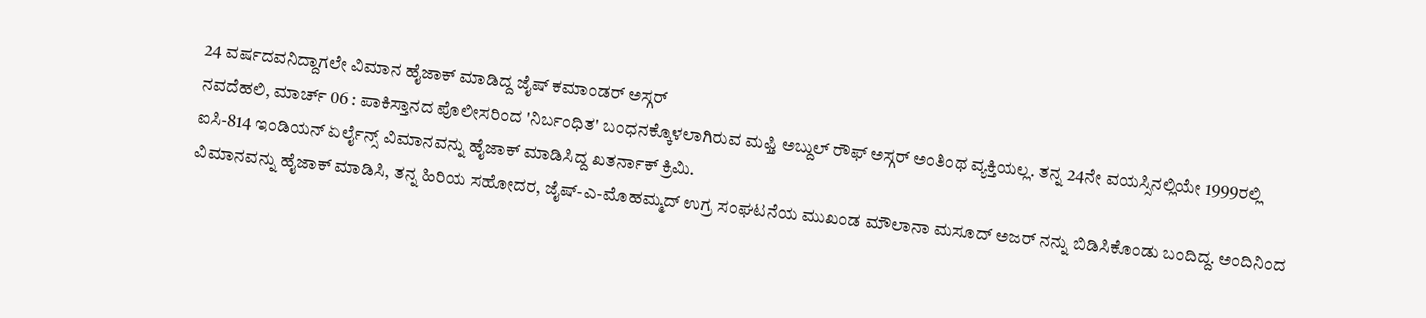24 ವರ್ಷದವನಿದ್ದಾಗಲೇ ವಿಮಾನ ಹೈಜಾಕ್ ಮಾಡಿದ್ದ ಜೈಷ್ ಕಮಾಂಡರ್ ಅಸ್ಗರ್
ನವದೆಹಲಿ, ಮಾರ್ಚ್ 06 : ಪಾಕಿಸ್ತಾನದ ಪೊಲೀಸರಿಂದ 'ನಿರ್ಬಂಧಿತ' ಬಂಧನಕ್ಕೊಳಲಾಗಿರುವ ಮಫ್ತಿ ಅಬ್ದುಲ್ ರೌಫ್ ಅಸ್ಗರ್ ಅಂತಿಂಥ ವ್ಯಕ್ತಿಯಲ್ಲ. ತನ್ನ 24ನೇ ವಯಸ್ಸಿನಲ್ಲಿಯೇ 1999ರಲ್ಲಿ ಐಸಿ-814 ಇಂಡಿಯನ್ ಏರ್ಲೈನ್ಸ್ ವಿಮಾನವನ್ನು ಹೈಜಾಕ್ ಮಾಡಿಸಿದ್ದ ಖತರ್ನಾಕ್ ಕ್ರಿಮಿ.
ವಿಮಾನವನ್ನು ಹೈಜಾಕ್ ಮಾಡಿಸಿ, ತನ್ನ ಹಿರಿಯ ಸಹೋದರ, ಜೈಷ್-ಎ-ಮೊಹಮ್ಮದ್ ಉಗ್ರ ಸಂಘಟನೆಯ ಮುಖಂಡ ಮೌಲಾನಾ ಮಸೂದ್ ಅಜರ್ ನನ್ನು ಬಿಡಿಸಿಕೊಂಡು ಬಂದಿದ್ದ. ಅಂದಿನಿಂದ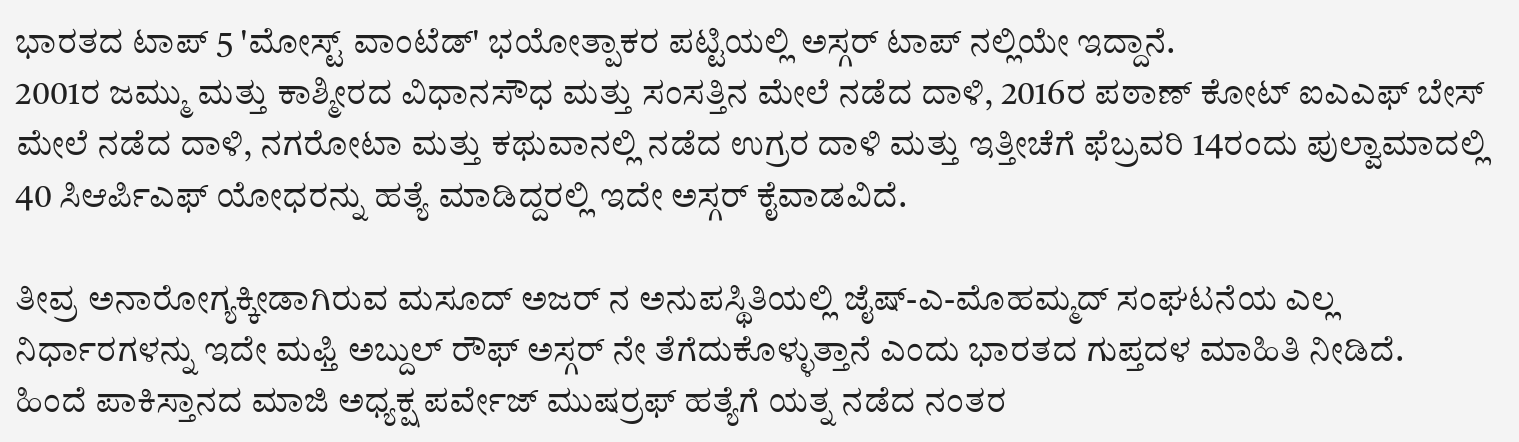ಭಾರತದ ಟಾಪ್ 5 'ಮೋಸ್ಟ್ ವಾಂಟೆಡ್' ಭಯೋತ್ಪಾಕರ ಪಟ್ಟಿಯಲ್ಲಿ ಅಸ್ಗರ್ ಟಾಪ್ ನಲ್ಲಿಯೇ ಇದ್ದಾನೆ.
2001ರ ಜಮ್ಮು ಮತ್ತು ಕಾಶ್ಮೀರದ ವಿಧಾನಸೌಧ ಮತ್ತು ಸಂಸತ್ತಿನ ಮೇಲೆ ನಡೆದ ದಾಳಿ, 2016ರ ಪಠಾಣ್ ಕೋಟ್ ಐಎಎಫ್ ಬೇಸ್ ಮೇಲೆ ನಡೆದ ದಾಳಿ, ನಗರೋಟಾ ಮತ್ತು ಕಥುವಾನಲ್ಲಿ ನಡೆದ ಉಗ್ರರ ದಾಳಿ ಮತ್ತು ಇತ್ತೀಚೆಗೆ ಫೆಬ್ರವರಿ 14ರಂದು ಪುಲ್ವಾಮಾದಲ್ಲಿ 40 ಸಿಆರ್ಪಿಎಫ್ ಯೋಧರನ್ನು ಹತ್ಯೆ ಮಾಡಿದ್ದರಲ್ಲಿ ಇದೇ ಅಸ್ಗರ್ ಕೈವಾಡವಿದೆ.

ತೀವ್ರ ಅನಾರೋಗ್ಯಕ್ಕೀಡಾಗಿರುವ ಮಸೂದ್ ಅಜರ್ ನ ಅನುಪಸ್ಥಿತಿಯಲ್ಲಿ ಜೈಷ್-ಎ-ಮೊಹಮ್ಮದ್ ಸಂಘಟನೆಯ ಎಲ್ಲ ನಿರ್ಧಾರಗಳನ್ನು ಇದೇ ಮಫ್ತಿ ಅಬ್ದುಲ್ ರೌಫ್ ಅಸ್ಗರ್ ನೇ ತೆಗೆದುಕೊಳ್ಳುತ್ತಾನೆ ಎಂದು ಭಾರತದ ಗುಪ್ತದಳ ಮಾಹಿತಿ ನೀಡಿದೆ.
ಹಿಂದೆ ಪಾಕಿಸ್ತಾನದ ಮಾಜಿ ಅಧ್ಯಕ್ಷ ಪರ್ವೇಜ್ ಮುಷರ್ರಫ್ ಹತ್ಯೆಗೆ ಯತ್ನ ನಡೆದ ನಂತರ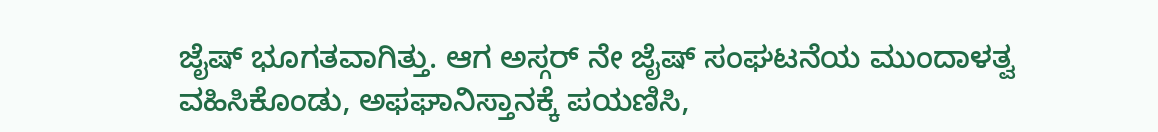ಜೈಷ್ ಭೂಗತವಾಗಿತ್ತು. ಆಗ ಅಸ್ಗರ್ ನೇ ಜೈಷ್ ಸಂಘಟನೆಯ ಮುಂದಾಳತ್ವ ವಹಿಸಿಕೊಂಡು, ಅಫಘಾನಿಸ್ತಾನಕ್ಕೆ ಪಯಣಿಸಿ,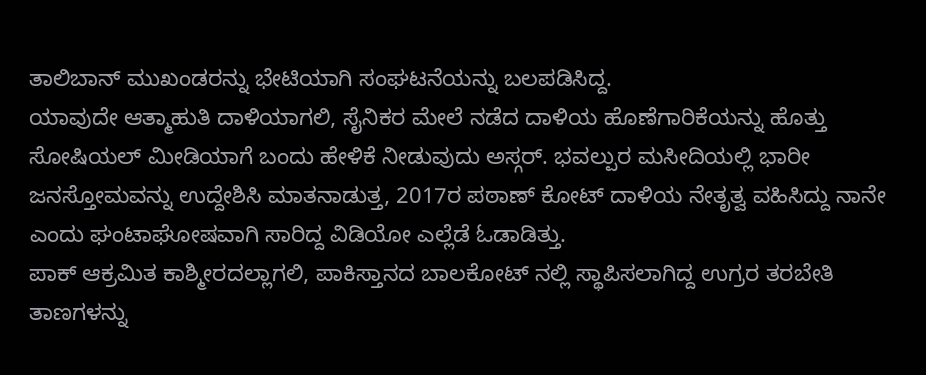ತಾಲಿಬಾನ್ ಮುಖಂಡರನ್ನು ಭೇಟಿಯಾಗಿ ಸಂಘಟನೆಯನ್ನು ಬಲಪಡಿಸಿದ್ದ.
ಯಾವುದೇ ಆತ್ಮಾಹುತಿ ದಾಳಿಯಾಗಲಿ, ಸೈನಿಕರ ಮೇಲೆ ನಡೆದ ದಾಳಿಯ ಹೊಣೆಗಾರಿಕೆಯನ್ನು ಹೊತ್ತು ಸೋಷಿಯಲ್ ಮೀಡಿಯಾಗೆ ಬಂದು ಹೇಳಿಕೆ ನೀಡುವುದು ಅಸ್ಗರ್. ಭವಲ್ಪುರ ಮಸೀದಿಯಲ್ಲಿ ಭಾರೀ ಜನಸ್ತೋಮವನ್ನು ಉದ್ದೇಶಿಸಿ ಮಾತನಾಡುತ್ತ, 2017ರ ಪಠಾಣ್ ಕೋಟ್ ದಾಳಿಯ ನೇತೃತ್ವ ವಹಿಸಿದ್ದು ನಾನೇ ಎಂದು ಘಂಟಾಘೋಷವಾಗಿ ಸಾರಿದ್ದ ವಿಡಿಯೋ ಎಲ್ಲೆಡೆ ಓಡಾಡಿತ್ತು.
ಪಾಕ್ ಆಕ್ರಮಿತ ಕಾಶ್ಮೀರದಲ್ಲಾಗಲಿ, ಪಾಕಿಸ್ತಾನದ ಬಾಲಕೋಟ್ ನಲ್ಲಿ ಸ್ಥಾಪಿಸಲಾಗಿದ್ದ ಉಗ್ರರ ತರಬೇತಿ ತಾಣಗಳನ್ನು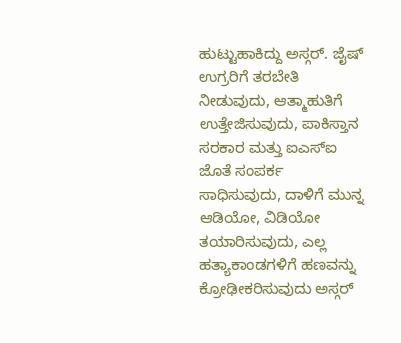ಹುಟ್ಟುಹಾಕಿದ್ದು ಅಸ್ಗರ್. ಜೈಷ್ ಉಗ್ರರಿಗೆ ತರಬೇತಿ ನೀಡುವುದು, ಆತ್ಮಾಹುತಿಗೆ ಉತ್ತೇಜಿಸುವುದು, ಪಾಕಿಸ್ತಾನ ಸರಕಾರ ಮತ್ತು ಐಎಸ್ಐ ಜೊತೆ ಸಂಪರ್ಕ ಸಾಧಿಸುವುದು, ದಾಳಿಗೆ ಮುನ್ನ ಆಡಿಯೋ, ವಿಡಿಯೋ ತಯಾರಿಸುವುದು, ಎಲ್ಲ ಹತ್ಯಾಕಾಂಡಗಳಿಗೆ ಹಣವನ್ನು ಕ್ರೋಢೀಕರಿಸುವುದು ಅಸ್ಗರ್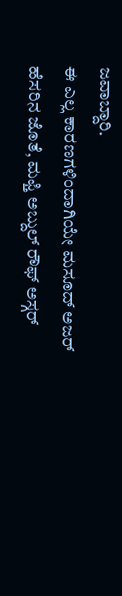ಜವಾಬ್ದಾರಿ.
ಈ ಎಲ್ಲ ಕಾರಣಗಳಿಂದಾಗಿಯೇ ಮಸೂದ್ ಅಜರ್ ಹೆಸರಿನ ಜೊತೆ, ಮಫ್ತಿ ಅಬ್ದುಲ್ ರೌಫ್ ಅಸ್ಗರ್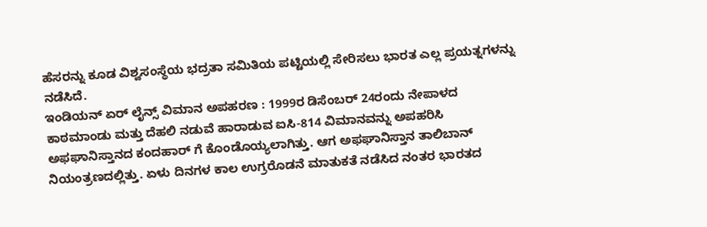ಹೆಸರನ್ನು ಕೂಡ ವಿಶ್ವಸಂಸ್ಥೆಯ ಭದ್ರತಾ ಸಮಿತಿಯ ಪಟ್ಟಿಯಲ್ಲಿ ಸೇರಿಸಲು ಭಾರತ ಎಲ್ಲ ಪ್ರಯತ್ನಗಳನ್ನು ನಡೆಸಿದೆ.
ಇಂಡಿಯನ್ ಏರ್ ಲೈನ್ಸ್ ವಿಮಾನ ಅಪಹರಣ : 1999ರ ಡಿಸೆಂಬರ್ 24ರಂದು ನೇಪಾಳದ ಕಾಠಮಾಂಡು ಮತ್ತು ದೆಹಲಿ ನಡುವೆ ಹಾರಾಡುವ ಐಸಿ-814 ವಿಮಾನವನ್ನು ಅಪಹರಿಸಿ ಅಫಘಾನಿಸ್ತಾನದ ಕಂದಹಾರ್ ಗೆ ಕೊಂಡೊಯ್ಯಲಾಗಿತ್ತು. ಆಗ ಅಫಘಾನಿಸ್ತಾನ ತಾಲಿಬಾನ್ ನಿಯಂತ್ರಣದಲ್ಲಿತ್ತು. ಏಳು ದಿನಗಳ ಕಾಲ ಉಗ್ರರೊಡನೆ ಮಾತುಕತೆ ನಡೆಸಿದ ನಂತರ ಭಾರತದ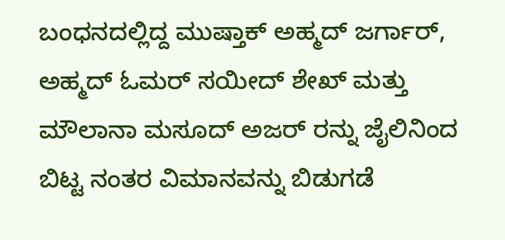ಬಂಧನದಲ್ಲಿದ್ದ ಮುಷ್ತಾಕ್ ಅಹ್ಮದ್ ಜರ್ಗಾರ್, ಅಹ್ಮದ್ ಓಮರ್ ಸಯೀದ್ ಶೇಖ್ ಮತ್ತು ಮೌಲಾನಾ ಮಸೂದ್ ಅಜರ್ ರನ್ನು ಜೈಲಿನಿಂದ ಬಿಟ್ಟ ನಂತರ ವಿಮಾನವನ್ನು ಬಿಡುಗಡೆ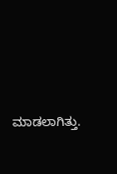ಮಾಡಲಾಗಿತ್ತು.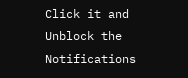Click it and Unblock the Notifications